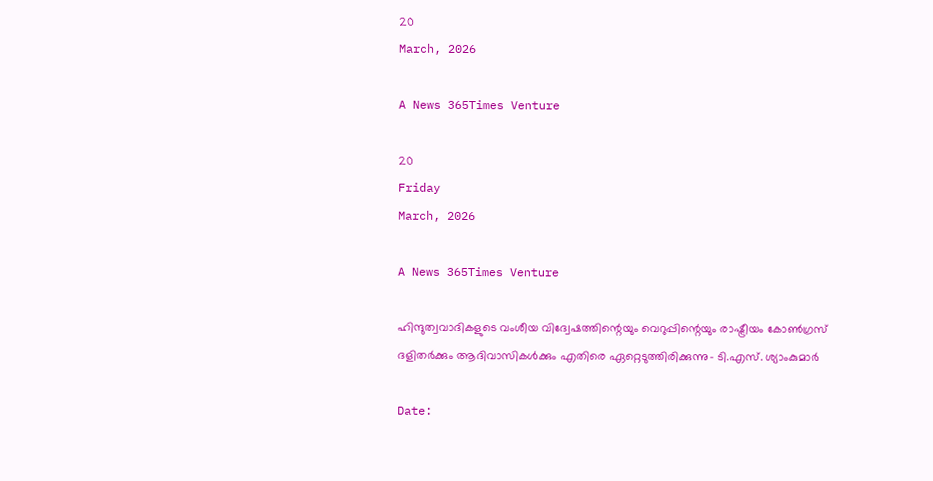20
March, 2026

A News 365Times Venture

20
Friday
March, 2026

A News 365Times Venture

ഹിന്ദുത്വവാദികളുടെ വംശീയ വിദ്വേഷത്തിന്റെയും വെറുപ്പിന്റെയും രാഷ്ട്രീയം കോണ്‍ഗ്രസ് ദളിതര്‍ക്കും ആദിവാസികള്‍ക്കും എതിരെ ഏറ്റെടുത്തിരിക്കുന്നു- ടി.എസ്. ശ്യാംകുമാര്‍

Date: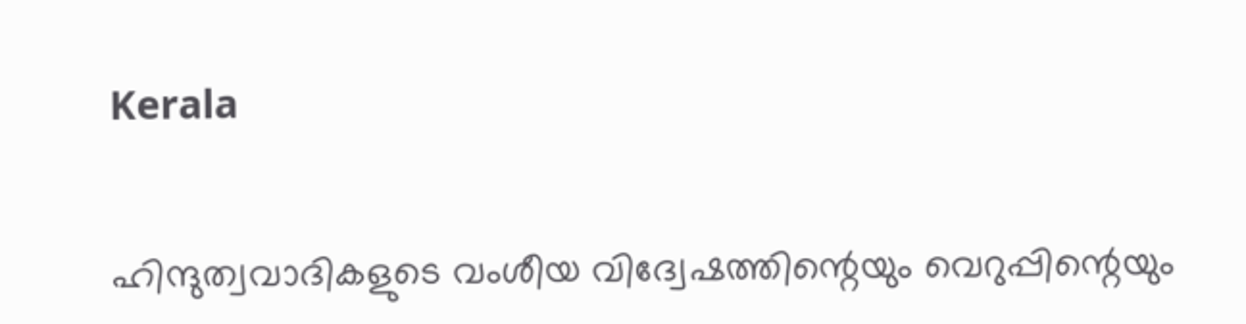Kerala


ഹിന്ദുത്വവാദികളുടെ വംശീയ വിദ്വേഷത്തിന്റെയും വെറുപ്പിന്റെയും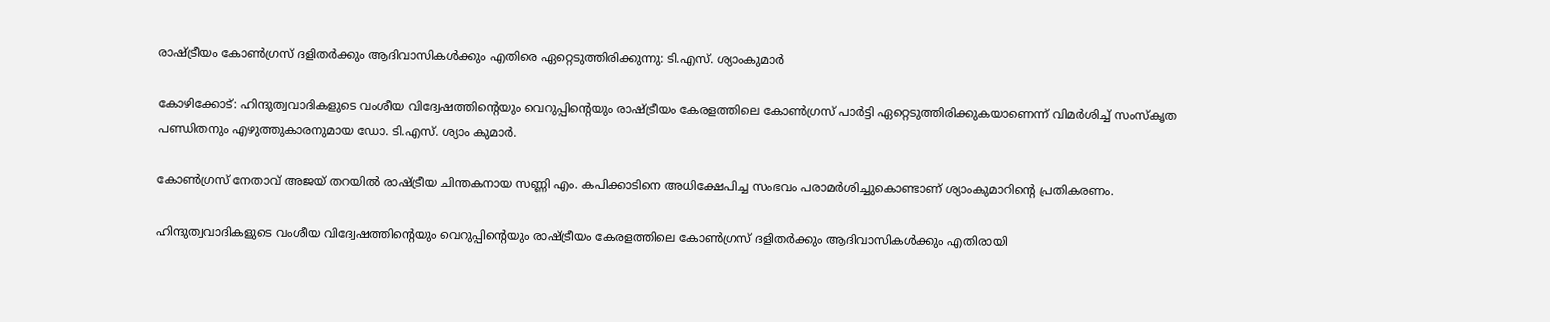രാഷ്ട്രീയം കോണ്‍ഗ്രസ് ദളിതര്‍ക്കും ആദിവാസികള്‍ക്കും എതിരെ ഏറ്റെടുത്തിരിക്കുന്നു: ടി.എസ്. ശ്യാംകുമാര്‍

കോഴിക്കോട്: ഹിന്ദുത്വവാദികളുടെ വംശീയ വിദ്വേഷത്തിന്റെയും വെറുപ്പിന്റെയും രാഷ്ട്രീയം കേരളത്തിലെ കോണ്‍ഗ്രസ് പാര്‍ട്ടി ഏറ്റെടുത്തിരിക്കുകയാണെന്ന് വിമര്‍ശിച്ച് സംസ്‌കൃത പണ്ഡിതനും എഴുത്തുകാരനുമായ ഡോ. ടി.എസ്. ശ്യാം കുമാര്‍.

കോണ്‍ഗ്രസ് നേതാവ് അജയ് തറയില്‍ രാഷ്ട്രീയ ചിന്തകനായ സണ്ണി എം. കപിക്കാടിനെ അധിക്ഷേപിച്ച സംഭവം പരാമര്‍ശിച്ചുകൊണ്ടാണ് ശ്യാംകുമാറിന്റെ പ്രതികരണം.

ഹിന്ദുത്വവാദികളുടെ വംശീയ വിദ്വേഷത്തിന്റെയും വെറുപ്പിന്റെയും രാഷ്ട്രീയം കേരളത്തിലെ കോണ്‍ഗ്രസ് ദളിതര്‍ക്കും ആദിവാസികള്‍ക്കും എതിരായി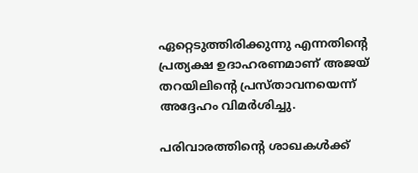ഏറ്റെടുത്തിരിക്കുന്നു എന്നതിന്റെ പ്രത്യക്ഷ ഉദാഹരണമാണ് അജയ് തറയിലിന്റെ പ്രസ്താവനയെന്ന് അദ്ദേഹം വിമര്‍ശിച്ചു.

പരിവാരത്തിന്റെ ശാഖകള്‍ക്ക്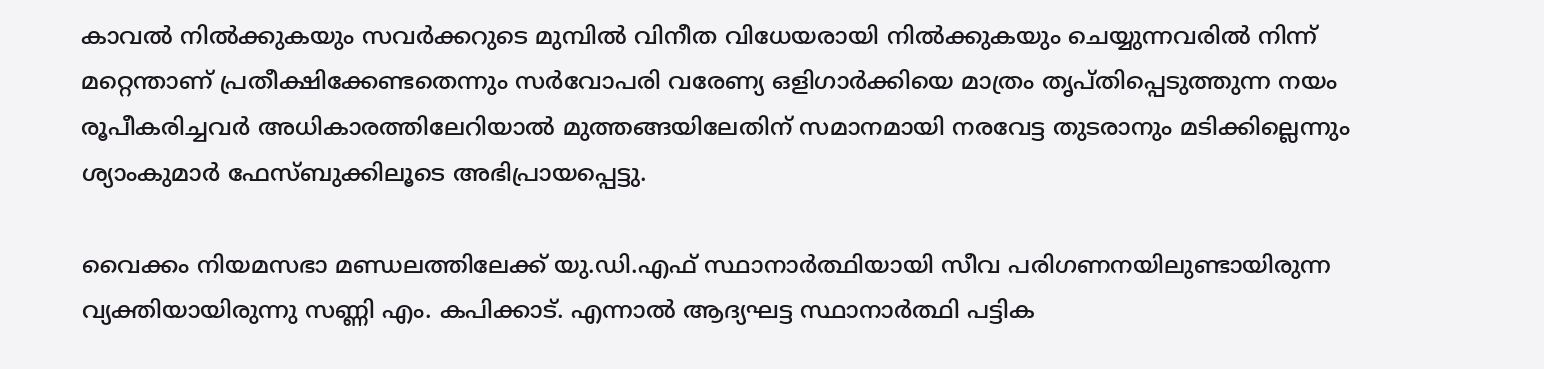കാവല്‍ നില്‍ക്കുകയും സവര്‍ക്കറുടെ മുമ്പില്‍ വിനീത വിധേയരായി നില്‍ക്കുകയും ചെയ്യുന്നവരില്‍ നിന്ന് മറ്റെന്താണ് പ്രതീക്ഷിക്കേണ്ടതെന്നും സര്‍വോപരി വരേണ്യ ഒളിഗാര്‍ക്കിയെ മാത്രം തൃപ്തിപ്പെടുത്തുന്ന നയം രൂപീകരിച്ചവര്‍ അധികാരത്തിലേറിയാല്‍ മുത്തങ്ങയിലേതിന് സമാനമായി നരവേട്ട തുടരാനും മടിക്കില്ലെന്നും ശ്യാംകുമാര്‍ ഫേസ്ബുക്കിലൂടെ അഭിപ്രായപ്പെട്ടു.

വൈക്കം നിയമസഭാ മണ്ഡലത്തിലേക്ക് യു.ഡി.എഫ് സ്ഥാനാര്‍ത്ഥിയായി സീവ പരിഗണനയിലുണ്ടായിരുന്ന വ്യക്തിയായിരുന്നു സണ്ണി എം. കപിക്കാട്. എന്നാല്‍ ആദ്യഘട്ട സ്ഥാനാര്‍ത്ഥി പട്ടിക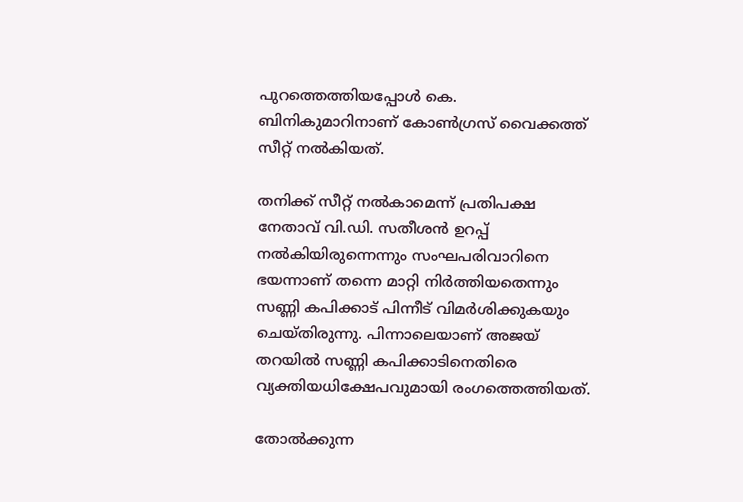പുറത്തെത്തിയപ്പോള്‍ കെ. ബിനികുമാറിനാണ് കോണ്‍ഗ്രസ് വൈക്കത്ത് സീറ്റ് നല്‍കിയത്.

തനിക്ക് സീറ്റ് നല്‍കാമെന്ന് പ്രതിപക്ഷ നേതാവ് വി.ഡി. സതീശന്‍ ഉറപ്പ് നല്‍കിയിരുന്നെന്നും സംഘപരിവാറിനെ ഭയന്നാണ് തന്നെ മാറ്റി നിര്‍ത്തിയതെന്നും സണ്ണി കപിക്കാട് പിന്നീട് വിമര്‍ശിക്കുകയും ചെയ്തിരുന്നു. പിന്നാലെയാണ് അജയ് തറയില്‍ സണ്ണി കപിക്കാടിനെതിരെ വ്യക്തിയധിക്ഷേപവുമായി രംഗത്തെത്തിയത്.

തോല്‍ക്കുന്ന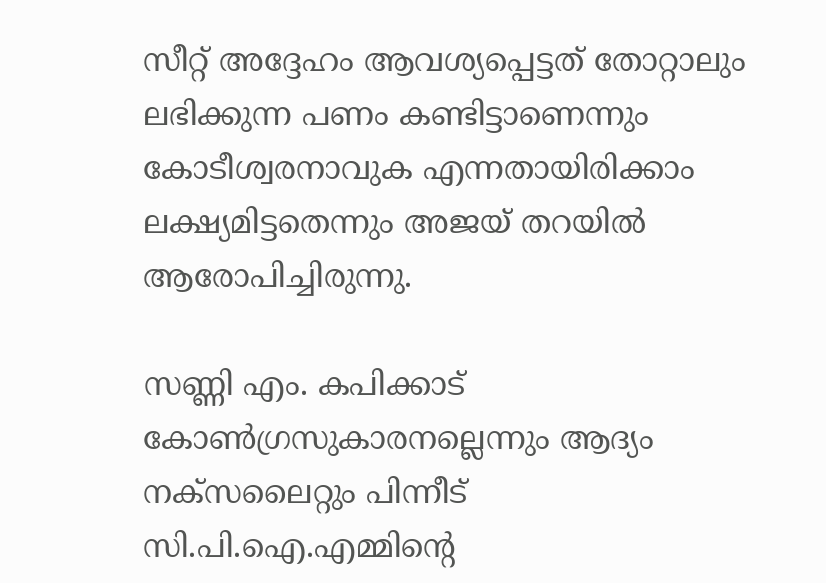സീറ്റ് അദ്ദേഹം ആവശ്യപ്പെട്ടത് തോറ്റാലും ലഭിക്കുന്ന പണം കണ്ടിട്ടാണെന്നും കോടീശ്വരനാവുക എന്നതായിരിക്കാം ലക്ഷ്യമിട്ടതെന്നും അജയ് തറയില്‍ ആരോപിച്ചിരുന്നു.

സണ്ണി എം. കപിക്കാട് കോണ്‍ഗ്രസുകാരനല്ലെന്നും ആദ്യം നക്‌സലൈറ്റും പിന്നീട് സി.പി.ഐ.എമ്മിന്റെ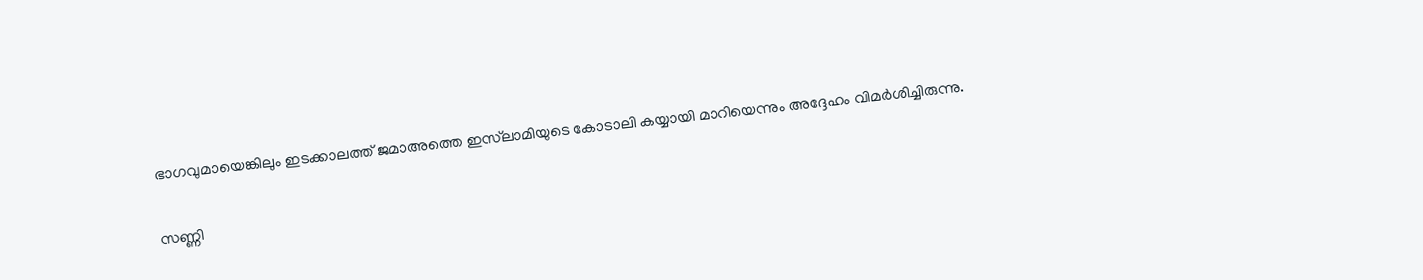ഭാഗവുമായെങ്കിലും ഇടക്കാലത്ത് ജമാഅത്തെ ഇസ്‌ലാമിയുടെ കോടാലി കയ്യായി മാറിയെന്നും അദ്ദേഹം വിമര്‍ശിച്ചിരുന്നു.

സണ്ണി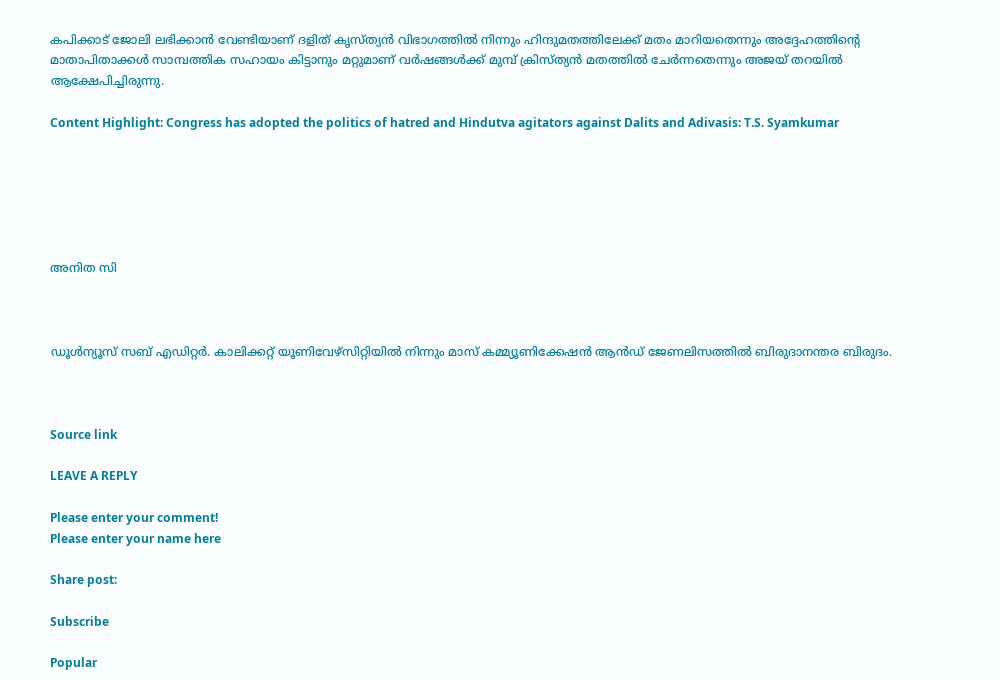കപിക്കാട് ജോലി ലഭിക്കാന്‍ വേണ്ടിയാണ് ദളിത് കൃസ്ത്യന്‍ വിഭാഗത്തില്‍ നിന്നും ഹിന്ദുമതത്തിലേക്ക് മതം മാറിയതെന്നും അദ്ദേഹത്തിന്റെ മാതാപിതാക്കള്‍ സാമ്പത്തിക സഹായം കിട്ടാനും മറ്റുമാണ് വര്‍ഷങ്ങള്‍ക്ക് മുമ്പ് ക്രിസ്ത്യന്‍ മതത്തില്‍ ചേര്‍ന്നതെന്നും അജയ് തറയില്‍ ആക്ഷേപിച്ചിരുന്നു.

Content Highlight: Congress has adopted the politics of hatred and Hindutva agitators against Dalits and Adivasis: T.S. Syamkumar






അനിത സി



ഡൂള്‍ന്യൂസ് സബ് എഡിറ്റര്‍. കാലിക്കറ്റ് യൂണിവേഴ്‌സിറ്റിയില്‍ നിന്നും മാസ് കമ്മ്യൂണിക്കേഷന്‍ ആന്‍ഡ് ജേണലിസത്തില്‍ ബിരുദാനന്തര ബിരുദം.



Source link

LEAVE A REPLY

Please enter your comment!
Please enter your name here

Share post:

Subscribe

Popular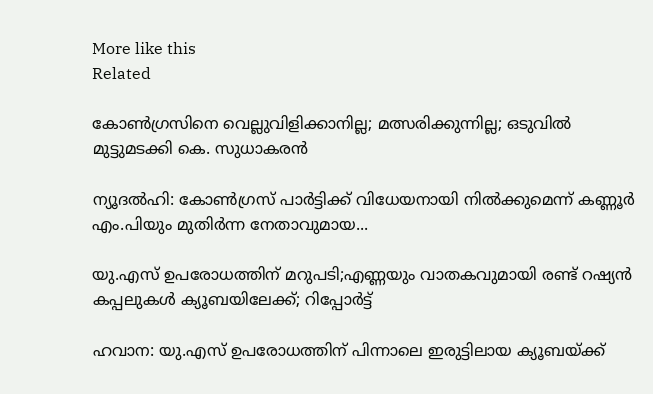More like this
Related

കോണ്‍ഗ്രസിനെ വെല്ലുവിളിക്കാനില്ല; മത്സരിക്കുന്നില്ല; ഒടുവില്‍ മുട്ടുമടക്കി കെ. സുധാകരന്‍

ന്യൂദല്‍ഹി: കോണ്‍ഗ്രസ് പാര്‍ട്ടിക്ക് വിധേയനായി നില്‍ക്കുമെന്ന് കണ്ണൂര്‍ എം.പിയും മുതിര്‍ന്ന നേതാവുമായ...

യു.എസ് ഉപരോധത്തിന് മറുപടി;എണ്ണയും വാതകവുമായി രണ്ട് റഷ്യന്‍ കപ്പലുകള്‍ ക്യൂബയിലേക്ക്; റിപ്പോര്‍ട്ട്

ഹവാന: യു.എസ് ഉപരോധത്തിന് പിന്നാലെ ഇരുട്ടിലായ ക്യൂബയ്ക്ക്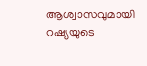ആശ്വാസവുമായി റഷ്യയുടെ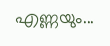എണ്ണയും...